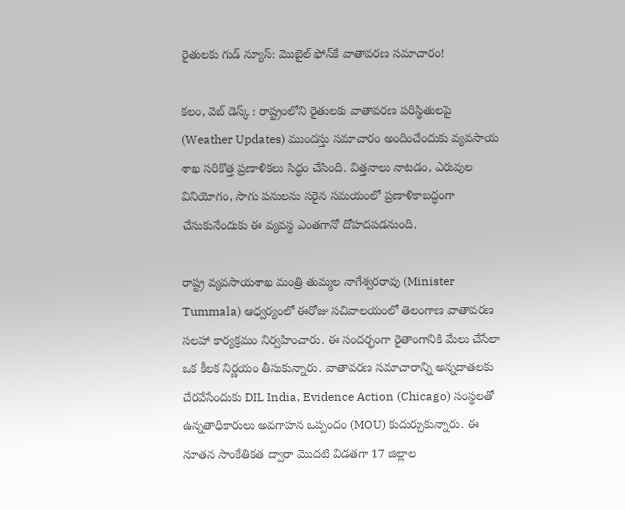రైతులకు గుడ్ న్యూస్: మొబైల్ ఫోన్‌కే వాతావరణ సమాచారం!

కలం, వెబ్‌ డెస్క్ : రాష్ట్రంలోని రైతులకు వాతావరణ పరిస్థితులపై (Weather Updates) ముందస్తు సమాచారం అందించేందుకు వ్యవసాయ శాఖ సరికొత్త ప్రణాళికలు సిద్ధం చేసింది. విత్తనాలు నాటడం, ఎరువుల వినియోగం, సాగు పనులను సరైన సమయంలో ప్రణాళికాబద్ధంగా చేసుకునేందుకు ఈ వ్యవస్థ ఎంతగానో దోహదపడనుంది.

రాష్ట్ర వ్యవసాయశాఖ మంత్రి తుమ్మల నాగేశ్వరరావు (Minister Tummala) ఆధ్వర్యంలో ఈరోజు సచివాలయంలో తెలంగాణ వాతావరణ సలహా కార్యక్రమం నిర్వహించారు. ఈ సందర్భంగా రైతాంగానికి మేలు చేసేలా ఒక కీలక నిర్ణయం తీసుకున్నారు. వాతావరణ సమాచారాన్ని అన్నదాతలకు చేరవేసేందుకు DIL India, Evidence Action (Chicago) సంస్థలతో ఉన్నతాధికారులు అవగాహన ఒప్పందం (MOU) కుదుర్చుకున్నారు. ఈ నూతన సాంకేతికత ద్వారా మొదటి విడతగా 17 జిల్లాల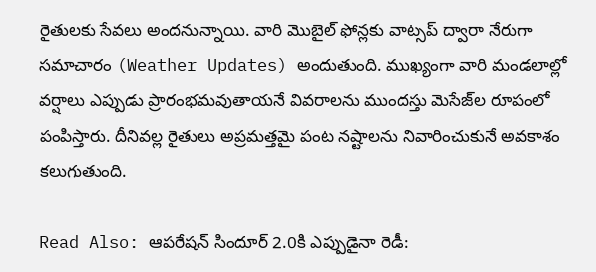రైతులకు సేవలు అందనున్నాయి. వారి మొబైల్ ఫోన్లకు వాట్సప్ ద్వారా నేరుగా సమాచారం (Weather Updates) అందుతుంది. ముఖ్యంగా వారి మండలాల్లో వర్షాలు ఎప్పుడు ప్రారంభమవుతాయనే వివరాలను ముందస్తు మెసేజ్‌ల రూపంలో పంపిస్తారు. దీనివల్ల రైతులు అప్రమత్తమై పంట నష్టాలను నివారించుకునే అవకాశం కలుగుతుంది.

Read Also: ఆపరేషన్ సిందూర్ 2.0కి ఎప్పుడైనా రెడీ: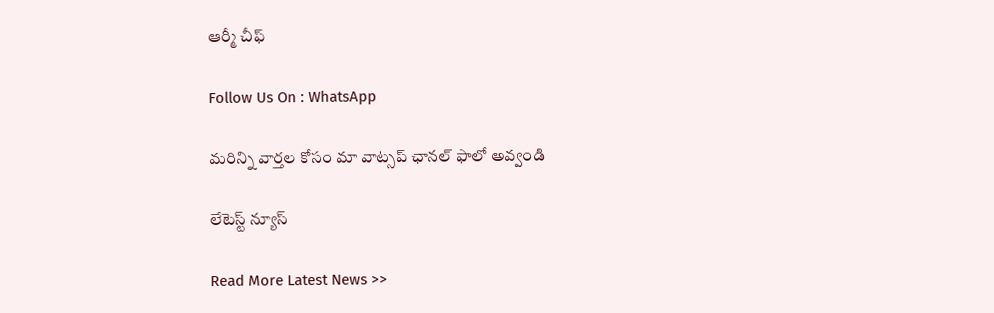ఆర్మీ చీఫ్

Follow Us On : WhatsApp

మ‌రిన్ని వార్త‌ల కోసం మా వాట్స‌ప్ ఛాన‌ల్ ఫాలో అవ్వండి

లేటెస్ట్ న్యూస్‌

Read More Latest News >>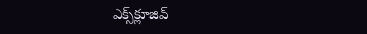ఎక్స్‌క్లూజివ్‌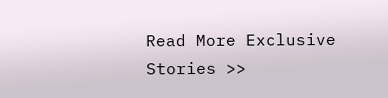Read More Exclusive Stories >>